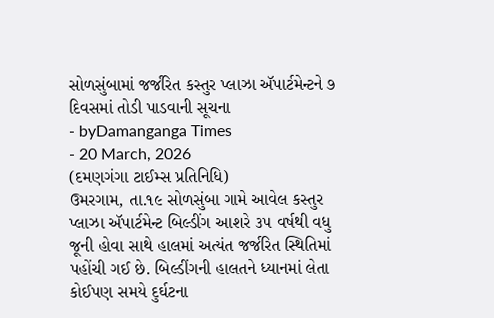સોળસુંબામાં જર્જરિત કસ્તુર પ્લાઝા ઍપાર્ટમેન્ટને ૭ દિવસમાં તોડી પાડવાની સૂચના
- byDamanganga Times
- 20 March, 2026
(દમણગંગા ટાઈમ્સ પ્રતિનિધિ)
ઉમરગામ, તા.૧૯ સોળસુંબા ગામે આવેલ કસ્તુર પ્લાઝા ઍપાર્ટમેન્ટ બિલ્ડીંગ આશરે ૩૫ વર્ષથી વધુ જૂની હોવા સાથે હાલમાં અત્યંત જર્જરિત સ્થિતિમાં પહોંચી ગઈ છે. બિલ્ડીંગની હાલતને ધ્યાનમાં લેતા કોઈપણ સમયે દુર્ઘટના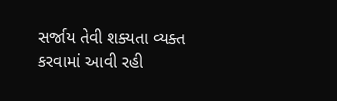સર્જાય તેવી શક્યતા વ્યક્ત કરવામાં આવી રહી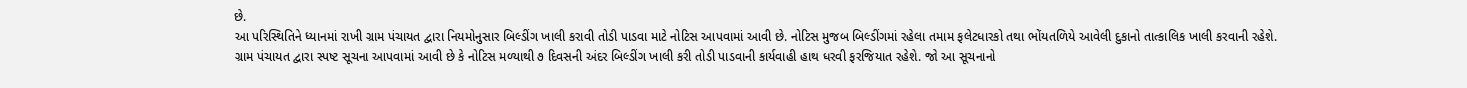છે.
આ પરિસ્થિતિને ધ્યાનમાં રાખી ગ્રામ પંચાયત દ્વારા નિયમોનુસાર બિલ્ડીંગ ખાલી કરાવી તોડી પાડવા માટે નોટિસ આપવામાં આવી છે. નોટિસ મુજબ બિલ્ડીંગમાં રહેલા તમામ ફલેટધારકો તથા ભોંયતળિયે આવેલી દુકાનો તાત્કાલિક ખાલી કરવાની રહેશે.
ગ્રામ પંચાયત દ્વારા સ્પષ્ટ સૂચના આપવામાં આવી છે કે નોટિસ મળ્યાથી ૭ દિવસની અંદર બિલ્ડીંગ ખાલી કરી તોડી પાડવાની કાર્યવાહી હાથ ધરવી ફરજિયાત રહેશે. જો આ સૂચનાનો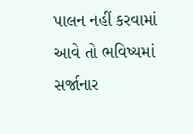પાલન નહીં કરવામાં આવે તો ભવિષ્યમાં સર્જાનાર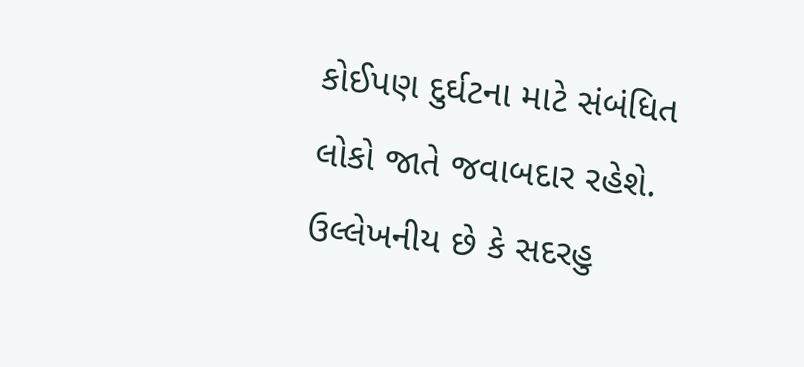કોઈપણ દુર્ઘટના માટે સંબંધિત લોકો જાતે જવાબદાર રહેશે.
ઉલ્લેખનીય છે કે સદરહુ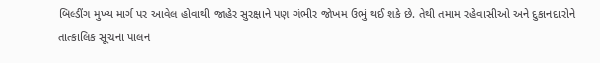બિલ્ડીંગ મુખ્ય માર્ગ પર આવેલ હોવાથી જાહેર સુરક્ષાને પણ ગંભીર જોખમ ઉભું થઈ શકે છે. તેથી તમામ રહેવાસીઓ અને દુકાનદારોને તાત્કાલિક સૂચના પાલન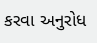કરવા અનુરોધ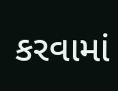કરવામાં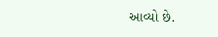આવ્યો છે.